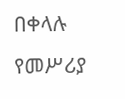በቀላሉ የመሥሪያ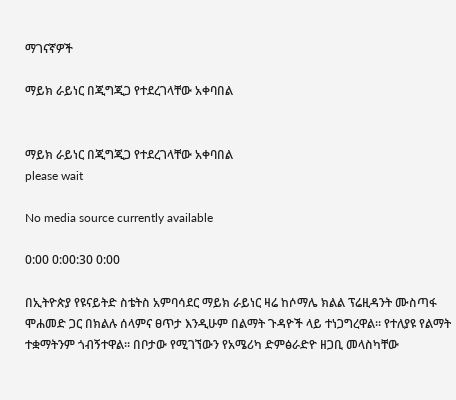ማገናኛዎች

ማይክ ራይነር በጂግጂጋ የተደረገላቸው አቀባበል


ማይክ ራይነር በጂግጂጋ የተደረገላቸው አቀባበል
please wait

No media source currently available

0:00 0:00:30 0:00

በኢትዮጵያ የዩናይትድ ስቴትስ አምባሳደር ማይክ ራይነር ዛሬ ከሶማሌ ክልል ፕሬዚዳንት ሙስጣፋ ሞሐመድ ጋር በክልሉ ሰላምና ፀጥታ እንዲሁም በልማት ጉዳዮች ላይ ተነጋግረዋል። የተለያዩ የልማት ተቋማትንም ጎብኝተዋል። በቦታው የሚገኘውን የአሜሪካ ድምፅራድዮ ዘጋቢ መላስካቸው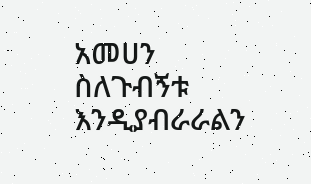አመሀን ስለጉብኝቱ እንዲያብራራልን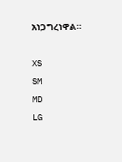አነጋግረነዋል።

XS
SM
MD
LG